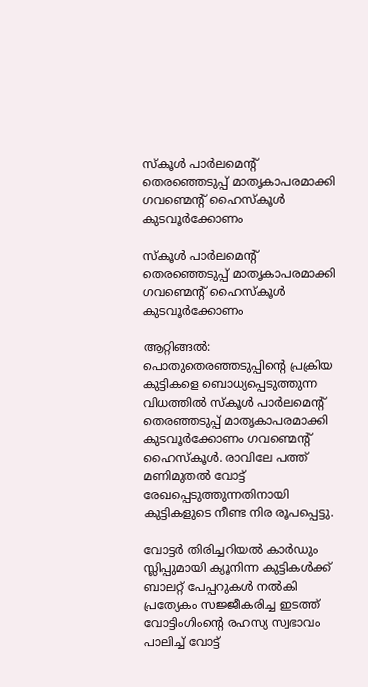സ്കൂൾ പാർലമെന്റ് തെരഞ്ഞെടുപ്പ് മാതൃകാപരമാക്കി ഗവണ്മെന്റ് ഹൈസ്കൂൾ കുടവൂർക്കോണം

സ്കൂൾ പാർലമെന്റ് തെരഞ്ഞെടുപ്പ് മാതൃകാപരമാക്കി ഗവണ്മെന്റ് ഹൈസ്കൂൾ കുടവൂർക്കോണം

ആറ്റിങ്ങൽ: പൊതുതെരഞ്ഞടുപ്പിൻ്റെ പ്രക്രിയ കുട്ടികളെ ബൊധ്യപ്പെടുത്തുന്ന വിധത്തിൽ സ്കൂൾ പാർലമെന്റ് തെരഞ്ഞടുപ്പ് മാതൃകാപരമാക്കി കുടവൂർക്കോണം ഗവണ്മെന്റ് ഹൈസ്കൂൾ. രാവിലേ പത്ത് മണിമുതൽ വോട്ട് രേഖപ്പെടുത്തുന്നതിനായി കുട്ടികളുടെ നീണ്ട നിര രൂപപ്പെട്ടു.

വോട്ടർ തിരിച്ചറിയൽ കാർഡും സ്ലിപ്പുമായി ക്യൂനിന്ന കുട്ടികൾക്ക് ബാലറ്റ് പേപ്പറുകൾ നൽകി പ്രത്യേകം സജ്ജീകരിച്ച ഇടത്ത് വോട്ടിംഗിംൻ്റെ രഹസ്യ സ്വഭാവം പാലിച്ച് വോട്ട്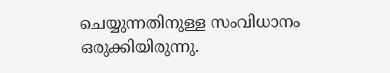ചെയ്യുന്നതിനുള്ള സംവിധാനം ഒരുക്കിയിരുന്നു.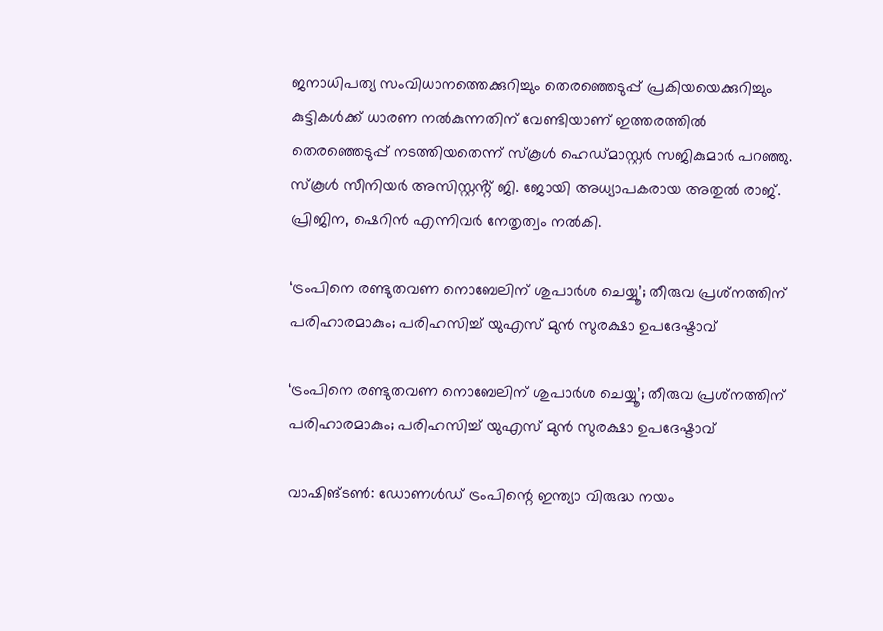ജനാധിപത്യ സംവിധാനത്തെക്കുറിച്ചും തെരഞ്ഞെടുപ്പ് പ്രകിയയെക്കുറിച്ചും കുട്ടികൾക്ക് ധാരണ നൽകുന്നതിന് വേണ്ടിയാണ് ഇത്തരത്തിൽ തെരഞ്ഞെടുപ്പ് നടത്തിയതെന്ന് സ്കൂൾ ഹെഡ്മാസ്റ്റർ സജികുമാർ പറഞ്ഞു. സ്കൂൾ സീനിയർ അസിസ്റ്റൻ്റ് ജി. ജോയി അധ്യാപകരായ അതുൽ രാജ്. പ്രിജിന, ഷെറിൻ എന്നിവർ നേതൃത്വം നൽകി.

‘ട്രംപിനെ രണ്ടുതവണ നൊബേലിന് ശുപാര്‍ശ ചെയ്യൂ’; തീരുവ പ്രശ്‌നത്തിന് പരിഹാരമാകും; പരിഹസിച്ച് യുഎസ് മുന്‍ സുരക്ഷാ ഉപദേഷ്ടാവ്

‘ട്രംപിനെ രണ്ടുതവണ നൊബേലിന് ശുപാര്‍ശ ചെയ്യൂ’; തീരുവ പ്രശ്‌നത്തിന് പരിഹാരമാകും; പരിഹസിച്ച് യുഎസ് മുന്‍ സുരക്ഷാ ഉപദേഷ്ടാവ്

വാഷിങ്ടണ്‍: ഡോണള്‍ഡ് ട്രംപിന്റെ ഇന്ത്യാ വിരുദ്ധ നയം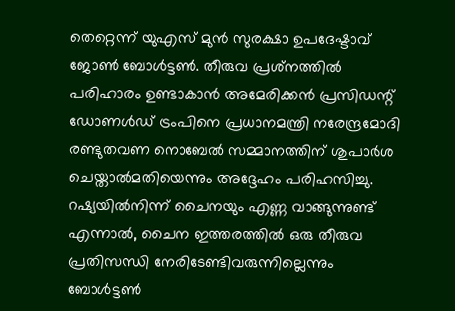തെറ്റെന്ന് യുഎസ് മുന്‍ സുരക്ഷാ ഉപദേഷ്ടാവ് ജോണ്‍ ബോള്‍ട്ടണ്‍. തീരുവ പ്രശ്‌നത്തില്‍ പരിഹാരം ഉണ്ടാകാന്‍ അമേരിക്കന്‍ പ്രസിഡന്റ് ഡോണള്‍ഡ് ട്രംപിനെ പ്രധാനമന്ത്രി നരേന്ദ്രമോദി രണ്ടുതവണ നൊബേല്‍ സമ്മാനത്തിന് ശുപാര്‍ശ ചെയ്താല്‍മതിയെന്നും അദ്ദേഹം പരിഹസിച്ചു. റഷ്യയില്‍നിന്ന് ചൈനയും എണ്ണ വാങ്ങുന്നുണ്ട് എന്നാല്‍, ചൈന ഇത്തരത്തില്‍ ഒരു തീരുവ പ്രതിസന്ധി നേരിടേണ്ടിവരുന്നില്ലെന്നും ബോള്‍ട്ടണ്‍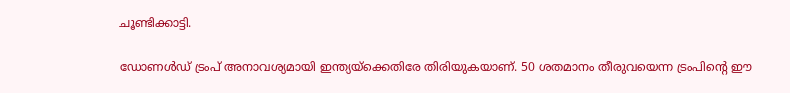ചൂണ്ടിക്കാട്ടി.

ഡോണള്‍ഡ് ട്രംപ് അനാവശ്യമായി ഇന്ത്യയ്‌ക്കെതിരേ തിരിയുകയാണ്. 50 ശതമാനം തീരുവയെന്ന ട്രംപിന്റെ ഈ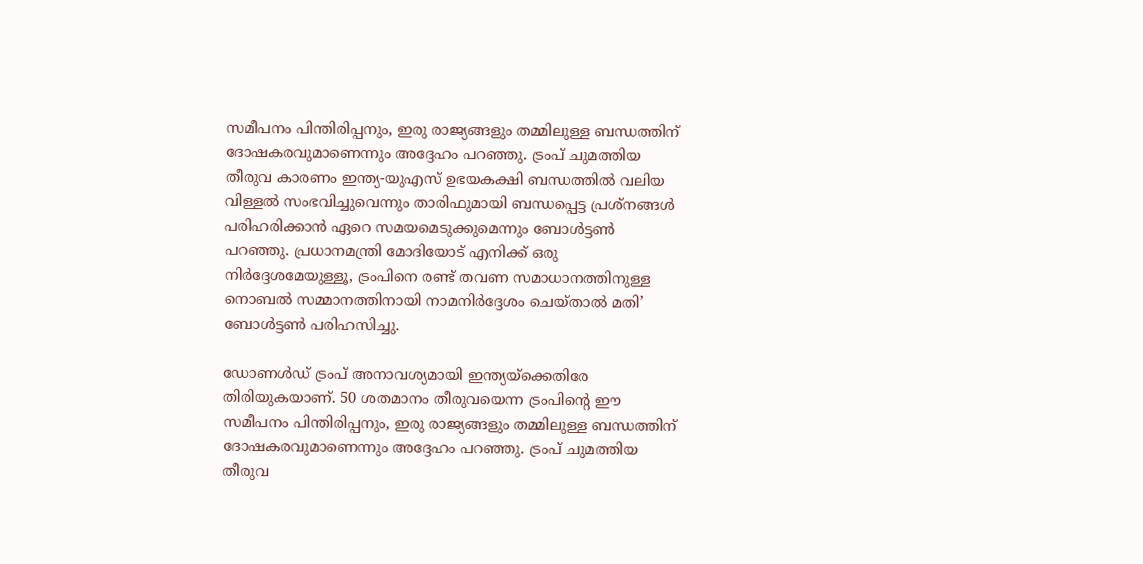സമീപനം പിന്തിരിപ്പനും, ഇരു രാജ്യങ്ങളും തമ്മിലുള്ള ബന്ധത്തിന് ദോഷകരവുമാണെന്നും അദ്ദേഹം പറഞ്ഞു. ട്രംപ് ചുമത്തിയ തീരുവ കാരണം ഇന്ത്യ-യുഎസ് ഉഭയകക്ഷി ബന്ധത്തില്‍ വലിയ വിള്ളല്‍ സംഭവിച്ചുവെന്നും താരിഫുമായി ബന്ധപ്പെട്ട പ്രശ്‌നങ്ങള്‍ പരിഹരിക്കാന്‍ ഏറെ സമയമെടുക്കുമെന്നും ബോള്‍ട്ടണ്‍ പറഞ്ഞു. പ്രധാനമന്ത്രി മോദിയോട് എനിക്ക് ഒരു നിര്‍ദ്ദേശമേയുള്ളൂ, ട്രംപിനെ രണ്ട് തവണ സമാധാനത്തിനുള്ള നൊബല്‍ സമ്മാനത്തിനായി നാമനിര്‍ദ്ദേശം ചെയ്താല്‍ മതി’ ബോള്‍ട്ടണ്‍ പരിഹസിച്ചു.

ഡോണള്‍ഡ് ട്രംപ് അനാവശ്യമായി ഇന്ത്യയ്‌ക്കെതിരേ തിരിയുകയാണ്. 50 ശതമാനം തീരുവയെന്ന ട്രംപിന്റെ ഈ സമീപനം പിന്തിരിപ്പനും, ഇരു രാജ്യങ്ങളും തമ്മിലുള്ള ബന്ധത്തിന് ദോഷകരവുമാണെന്നും അദ്ദേഹം പറഞ്ഞു. ട്രംപ് ചുമത്തിയ തീരുവ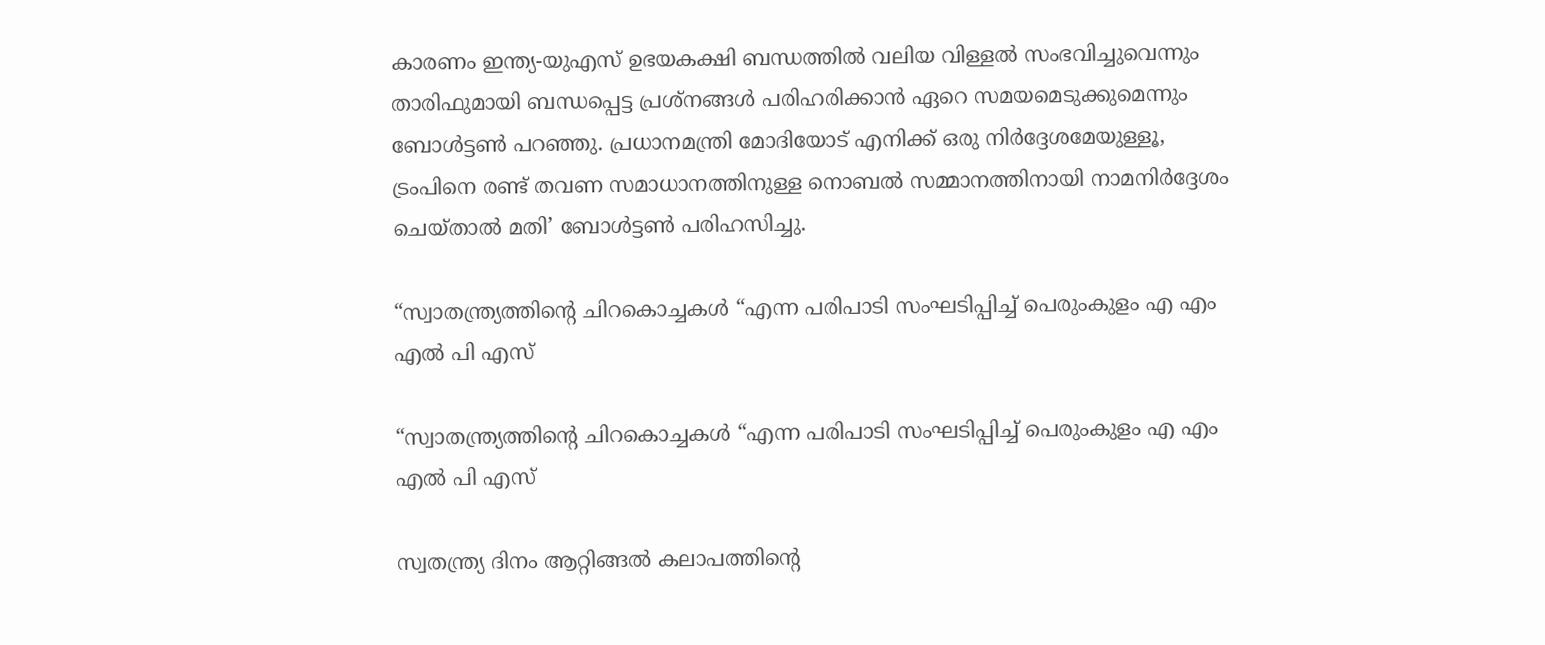കാരണം ഇന്ത്യ-യുഎസ് ഉഭയകക്ഷി ബന്ധത്തില്‍ വലിയ വിള്ളല്‍ സംഭവിച്ചുവെന്നും താരിഫുമായി ബന്ധപ്പെട്ട പ്രശ്‌നങ്ങള്‍ പരിഹരിക്കാന്‍ ഏറെ സമയമെടുക്കുമെന്നും ബോള്‍ട്ടണ്‍ പറഞ്ഞു. പ്രധാനമന്ത്രി മോദിയോട് എനിക്ക് ഒരു നിര്‍ദ്ദേശമേയുള്ളൂ, ട്രംപിനെ രണ്ട് തവണ സമാധാനത്തിനുള്ള നൊബല്‍ സമ്മാനത്തിനായി നാമനിര്‍ദ്ദേശം ചെയ്താല്‍ മതി’ ബോള്‍ട്ടണ്‍ പരിഹസിച്ചു.

“സ്വാതന്ത്ര്യത്തിന്റെ ചിറകൊച്ചകൾ “എന്ന പരിപാടി സംഘടിപ്പിച്ച് പെരുംകുളം എ എം എൽ പി എസ്

“സ്വാതന്ത്ര്യത്തിന്റെ ചിറകൊച്ചകൾ “എന്ന പരിപാടി സംഘടിപ്പിച്ച് പെരുംകുളം എ എം എൽ പി എസ്

സ്വതന്ത്ര്യ ദിനം ആറ്റിങ്ങൽ കലാപത്തിന്റെ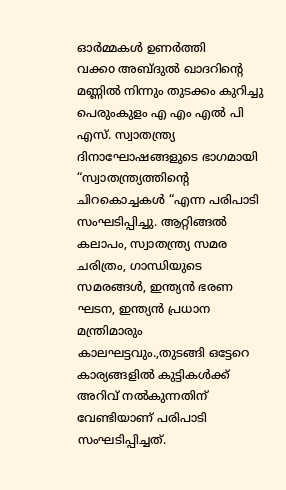ഓർമ്മകൾ ഉണർത്തി
വക്കo അബ്ദുൽ ഖാദറിന്റെ മണ്ണിൽ നിന്നും തുടക്കം കുറിച്ചു പെരുംകുളം എ എം എൽ പി എസ്. സ്വാതന്ത്ര്യ ദിനാഘോഷങ്ങളുടെ ഭാഗമായി “സ്വാതന്ത്ര്യത്തിന്റെ ചിറകൊച്ചകൾ “എന്ന പരിപാടി സംഘടിപ്പിച്ചു. ആറ്റിങ്ങൽ കലാപം, സ്വാതന്ത്ര്യ സമര ചരിത്രം, ഗാന്ധിയുടെ സമരങ്ങൾ, ഇന്ത്യൻ ഭരണ ഘടന, ഇന്ത്യൻ പ്രധാന മന്ത്രിമാരും കാലഘട്ടവും.,തുടങ്ങി ഒട്ടേറെ കാര്യങ്ങളിൽ കുട്ടികൾക്ക് അറിവ് നൽകുന്നതിന് വേണ്ടിയാണ് പരിപാടി സംഘടിപ്പിച്ചത്.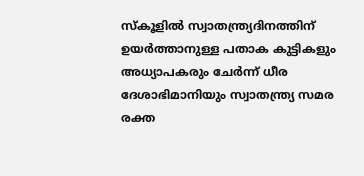സ്കൂളിൽ സ്വാതന്ത്ര്യദിനത്തിന് ഉയർത്താനുള്ള പതാക കുട്ടികളും അധ്യാപകരും ചേർന്ന് ധീര ദേശാഭിമാനിയും സ്വാതന്ത്ര്യ സമര രക്ത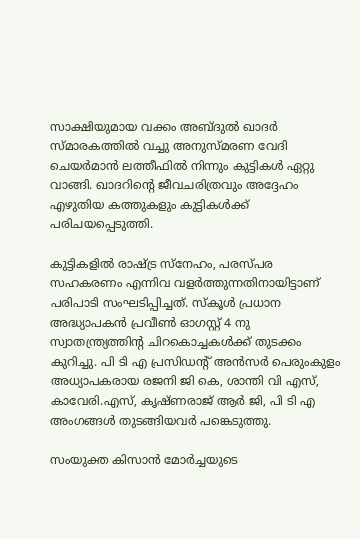സാക്ഷിയുമായ വക്കം അബ്ദുൽ ഖാദർ സ്മാരകത്തിൽ വച്ചു അനുസ്മരണ വേദി ചെയർമാൻ ലത്തീഫിൽ നിന്നും കുട്ടികൾ ഏറ്റു വാങ്ങി. ഖാദറിന്റെ ജീവചരിത്രവും അദ്ദേഹം എഴുതിയ കത്തുകളും കുട്ടികൾക്ക് പരിചയപ്പെടുത്തി.

കുട്ടികളിൽ രാഷ്ട്ര സ്നേഹം, പരസ്പര സഹകരണം എന്നിവ വളർത്തുന്നതിനായിട്ടാണ് പരിപാടി സംഘടിപ്പിച്ചത്. സ്കൂൾ പ്രധാന അദ്ധ്യാപകൻ പ്രവീൺ ഓഗസ്റ്റ് 4 നു സ്വാതന്ത്ര്യത്തിന്റ ചിറകൊച്ചകൾക്ക് തുടക്കം കുറിച്ചു. പി ടി എ പ്രസിഡന്റ്‌ അൻസർ പെരുംകുളം അധ്യാപകരായ രജനി ജി കെ, ശാന്തി വി എസ്, കാവേരി.എസ്, കൃഷ്ണരാജ് ആർ ജി, പി ടി എ അംഗങ്ങൾ തുടങ്ങിയവർ പങ്കെടുത്തു.

സംയുക്ത കിസാൻ മോർച്ചയുടെ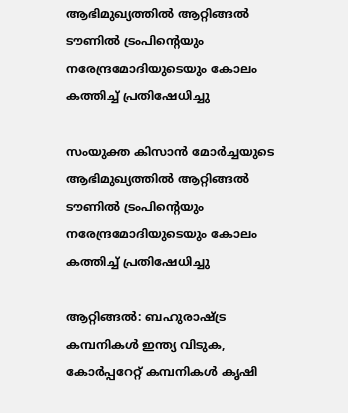ആഭിമുഖ്യത്തിൽ ആറ്റിങ്ങൽ ടൗണിൽ ട്രംപിന്റെയും നരേന്ദ്രമോദിയുടെയും കോലം കത്തിച്ച് പ്രതിഷേധിച്ചു

സംയുക്ത കിസാൻ മോർച്ചയുടെ ആഭിമുഖ്യത്തിൽ ആറ്റിങ്ങൽ ടൗണിൽ ട്രംപിന്റെയും നരേന്ദ്രമോദിയുടെയും കോലം കത്തിച്ച് പ്രതിഷേധിച്ചു

ആറ്റിങ്ങൽ: ബഹുരാഷ്ട്ര കമ്പനികൾ ഇന്ത്യ വിടുക, കോർപ്പറേറ്റ് കമ്പനികൾ കൃഷി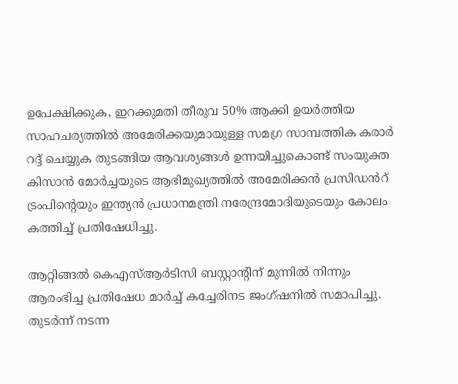ഉപേക്ഷിക്കുക, ഇറക്കുമതി തീരുവ 50% ആക്കി ഉയർത്തിയ സാഹചര്യത്തിൽ അമേരിക്കയുമായുള്ള സമഗ്ര സാമ്പത്തിക കരാർ റദ്ദ് ചെയ്യുക തുടങ്ങിയ ആവശ്യങ്ങൾ ഉന്നയിച്ചുകൊണ്ട് സംയുക്ത കിസാൻ മോർച്ചയുടെ ആഭിമുഖ്യത്തിൽ അമേരിക്കൻ പ്രസിഡൻറ് ട്രംപിന്റെയും ഇന്ത്യൻ പ്രധാനമന്ത്രി നരേന്ദ്രമോദിയുടെയും കോലം കത്തിച്ച് പ്രതിഷേധിച്ചു.

ആറ്റിങ്ങൽ കെഎസ്ആർടിസി ബസ്റ്റാൻ്റിന് മുന്നിൽ നിന്നും ആരംഭിച്ച പ്രതിഷേധ മാർച്ച് കച്ചേരിനട ജംഗ്ഷനിൽ സമാപിച്ചു. തുടർന്ന് നടന്ന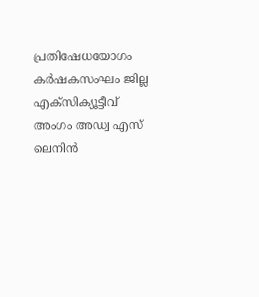പ്രതിഷേധയോഗം കർഷകസംഘം ജില്ല എക്സിക്യൂട്ടീവ് അംഗം അഡ്വ എസ് ലെനിൻ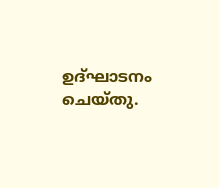ഉദ്ഘാടനം ചെയ്തു.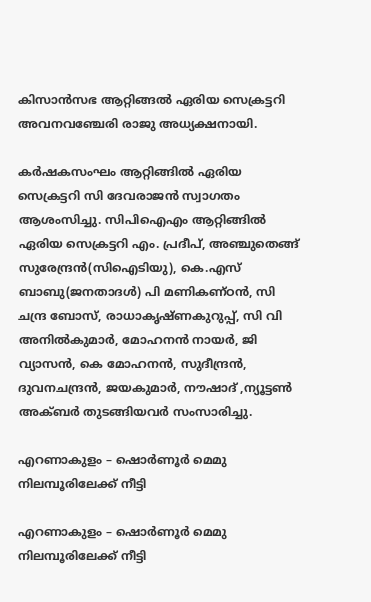കിസാൻസഭ ആറ്റിങ്ങൽ ഏരിയ സെക്രട്ടറി അവനവഞ്ചേരി രാജു അധ്യക്ഷനായി.

കർഷകസംഘം ആറ്റിങ്ങിൽ ഏരിയ സെക്രട്ടറി സി ദേവരാജൻ സ്വാഗതം ആശംസിച്ചു. സിപിഐഎം ആറ്റിങ്ങിൽ ഏരിയ സെക്രട്ടറി എം. പ്രദീപ്, അഞ്ചുതെങ്ങ് സുരേന്ദ്രൻ(സിഐടിയു), കെ.എസ് ബാബു(ജനതാദൾ) പി മണികണ്ഠൻ, സി ചന്ദ്ര ബോസ്, രാധാകൃഷ്ണകുറുപ്പ്, സി വി അനിൽകുമാർ, മോഹനൻ നായർ, ജി വ്യാസൻ, കെ മോഹനൻ, സുദീന്ദ്രൻ, ദുവനചന്ദ്രൻ, ജയകുമാർ, നൗഷാദ് ,ന്യൂട്ടൺ അക്ബർ തുടങ്ങിയവർ സംസാരിച്ചു.

എറണാകുളം – ഷൊര്‍ണൂര്‍ മെമു നിലമ്പൂരിലേക്ക് നീട്ടി

എറണാകുളം – ഷൊര്‍ണൂര്‍ മെമു നിലമ്പൂരിലേക്ക് നീട്ടി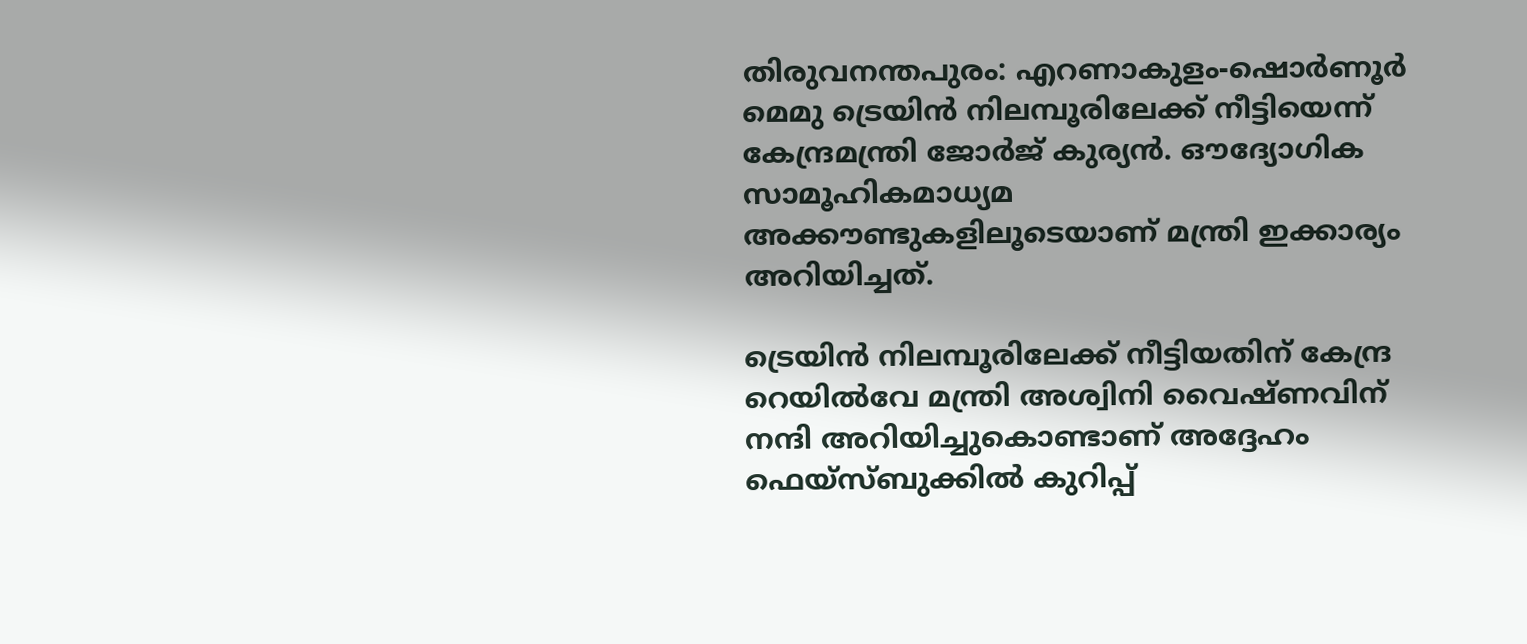തിരുവനന്തപുരം: എറണാകുളം-ഷൊര്‍ണൂര്‍ മെമു ട്രെയിന്‍ നിലമ്പൂരിലേക്ക് നീട്ടിയെന്ന് കേന്ദ്രമന്ത്രി ജോര്‍ജ് കുര്യന്‍. ഔദ്യോഗിക സാമൂഹികമാധ്യമ അക്കൗണ്ടുകളിലൂടെയാണ് മന്ത്രി ഇക്കാര്യം അറിയിച്ചത്.

ട്രെയിന്‍ നിലമ്പൂരിലേക്ക് നീട്ടിയതിന് കേന്ദ്ര റെയില്‍വേ മന്ത്രി അശ്വിനി വൈഷ്ണവിന് നന്ദി അറിയിച്ചുകൊണ്ടാണ് അദ്ദേഹം ഫെയ്‌സ്ബുക്കില്‍ കുറിപ്പ്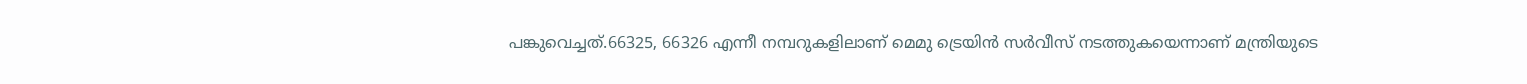പങ്കുവെച്ചത്.66325, 66326 എന്നീ നമ്പറുകളിലാണ് മെമു ട്രെയിന്‍ സര്‍വീസ് നടത്തുകയെന്നാണ് മന്ത്രിയുടെ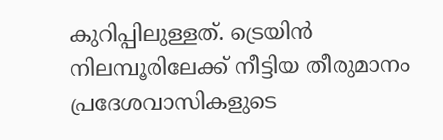കുറിപ്പിലുള്ളത്. ട്രെയിന്‍ നിലമ്പൂരിലേക്ക് നീട്ടിയ തീരുമാനം പ്രദേശവാസികളുടെ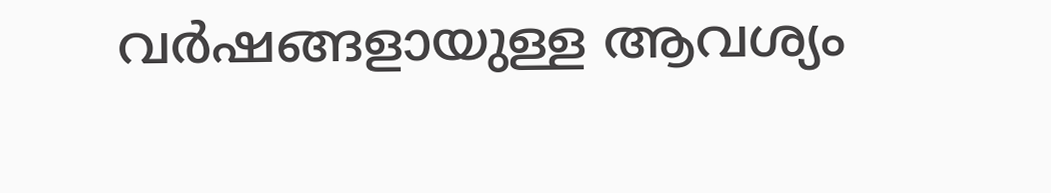വര്‍ഷങ്ങളായുള്ള ആവശ്യം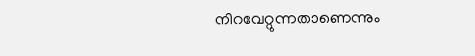നിറവേറ്റുന്നതാണെന്നും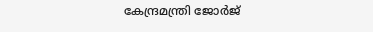കേന്ദ്രമന്ത്രി ജോര്‍ജ്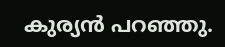കുര്യന്‍ പറഞ്ഞു.